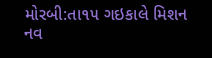મોરબી:તા૧૫ ગઇકાલે મિશન નવ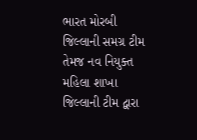ભારત મોરબી જિલ્લાની સમગ્ર ટીમ તેમજ નવ નિયુક્ત મહિલા શાખા જિલ્લાની ટીમ દ્વારા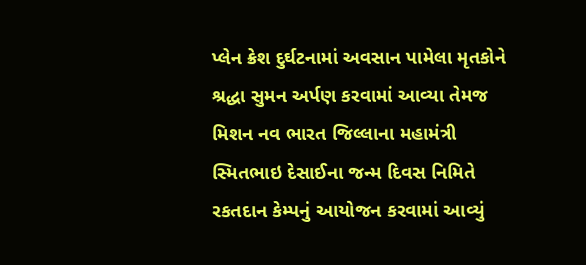પ્લેન ક્રેશ દુર્ઘટનામાં અવસાન પામેલા મૃતકોને શ્રદ્ધા સુમન અર્પણ કરવામાં આવ્યા તેમજ મિશન નવ ભારત જિલ્લાના મહામંત્રી સ્મિતભાઇ દેસાઈના જન્મ દિવસ નિમિતે રકતદાન કેમ્પનું આયોજન કરવામાં આવ્યું